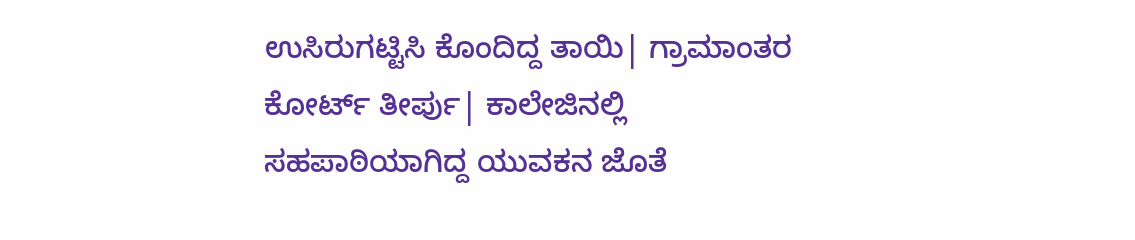ಉಸಿರುಗಟ್ಟಿಸಿ ಕೊಂದಿದ್ದ ತಾಯಿ| ಗ್ರಾಮಾಂತರ ಕೋರ್ಟ್‌ ತೀರ್ಪು| ಕಾಲೇಜಿನಲ್ಲಿ ಸಹಪಾಠಿಯಾಗಿದ್ದ ಯುವಕನ ಜೊತೆ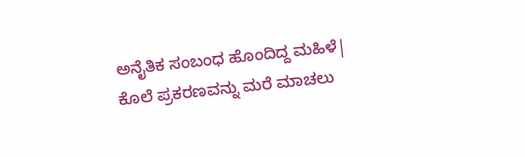ಅನೈತಿಕ ಸಂಬಂಧ ಹೊಂದಿದ್ದ ಮಹಿಳೆ| ಕೊಲೆ ಪ್ರಕರಣವನ್ನು ಮರೆ ಮಾಚಲು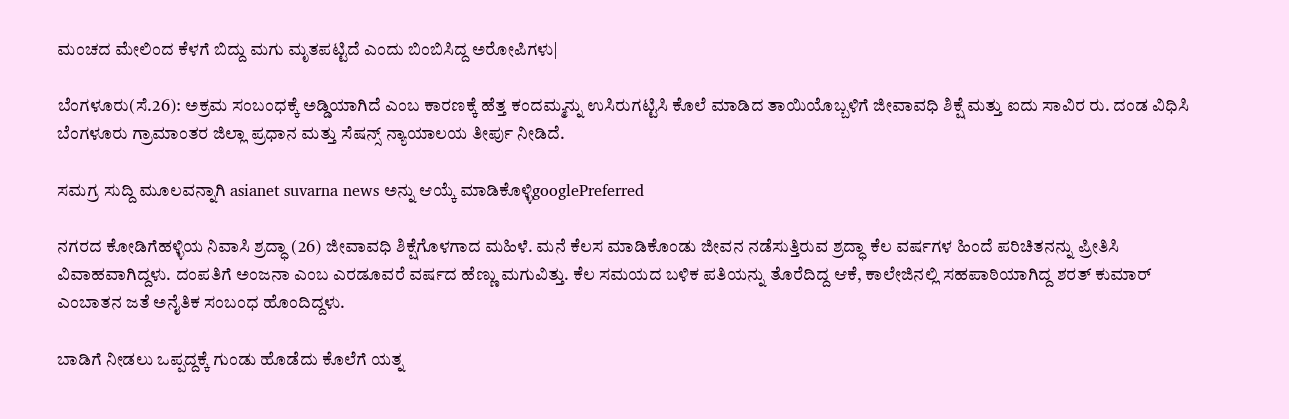ಮಂಚದ ಮೇಲಿಂದ ಕೆಳಗೆ ಬಿದ್ದು ಮಗು ಮೃತಪಟ್ಟಿದೆ ಎಂದು ಬಿಂಬಿಸಿದ್ದ ಅರೋಪಿಗಳು|

ಬೆಂಗಳೂರು(ಸೆ.26): ಅಕ್ರಮ ಸಂಬಂಧಕ್ಕೆ ಅಡ್ಡಿಯಾಗಿದೆ ಎಂಬ ಕಾರಣಕ್ಕೆ ಹೆತ್ತ ಕಂದಮ್ಮನ್ನು ಉಸಿರುಗಟ್ಟಿಸಿ ಕೊಲೆ ಮಾಡಿದ ತಾಯಿಯೊಬ್ಬಳಿಗೆ ಜೀವಾವಧಿ ಶಿಕ್ಷೆ ಮತ್ತು ಐದು ಸಾವಿರ ರು. ದಂಡ ವಿಧಿಸಿ ಬೆಂಗಳೂರು ಗ್ರಾಮಾಂತರ ಜಿಲ್ಲಾ ಪ್ರಧಾನ ಮತ್ತು ಸೆಷನ್ಸ್‌ ನ್ಯಾಯಾಲಯ ತೀರ್ಪು ನೀಡಿದೆ.

ಸಮಗ್ರ ಸುದ್ದಿ ಮೂಲವನ್ನಾಗಿ asianet suvarna news ಅನ್ನು ಆಯ್ಕೆ ಮಾಡಿಕೊಳ್ಳಿgooglePreferred

ನಗರದ ಕೋಡಿಗೆಹಳ್ಳಿಯ ನಿವಾಸಿ ಶ್ರದ್ಧಾ (26) ಜೀವಾವಧಿ ಶಿಕ್ಷೆಗೊಳಗಾದ ಮಹಿಳೆ. ಮನೆ ಕೆಲಸ ಮಾಡಿಕೊಂಡು ಜೀವನ ನಡೆಸುತ್ತಿರುವ ಶ್ರದ್ಧಾ ಕೆಲ ವರ್ಷಗಳ ಹಿಂದೆ ಪರಿಚಿತನನ್ನು ಪ್ರೀತಿಸಿ ವಿವಾಹವಾಗಿದ್ದಳು. ದಂಪತಿಗೆ ಅಂಜನಾ ಎಂಬ ಎರಡೂವರೆ ವರ್ಷದ ಹೆಣ್ಣು ಮಗುವಿತ್ತು. ಕೆಲ ಸಮಯದ ಬಳಿಕ ಪತಿಯನ್ನು ತೊರೆದಿದ್ದ ಆಕೆ, ಕಾಲೇಜಿನಲ್ಲಿ ಸಹಪಾಠಿಯಾಗಿದ್ದ ಶರತ್‌ ಕುಮಾರ್‌ ಎಂಬಾತನ ಜತೆ ಅನೈತಿಕ ಸಂಬಂಧ ಹೊಂದಿದ್ದಳು.

ಬಾಡಿಗೆ ನೀಡಲು ಒಪ್ಪದ್ದಕ್ಕೆ ಗುಂಡು ಹೊಡೆದು ಕೊಲೆಗೆ ಯತ್ನ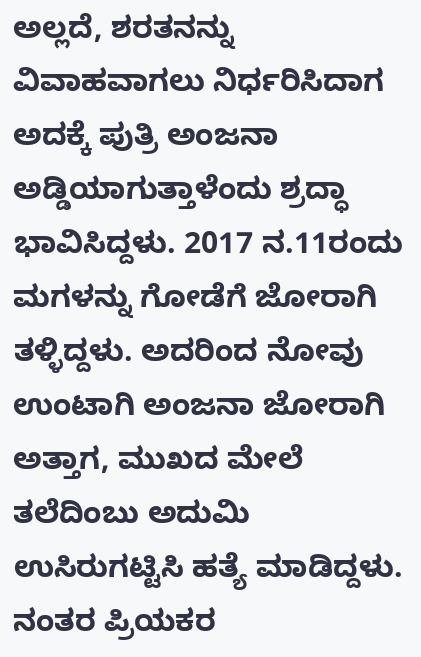ಅಲ್ಲದೆ, ಶರತನನ್ನು ವಿವಾಹವಾಗಲು ನಿರ್ಧರಿಸಿದಾಗ ಅದಕ್ಕೆ ಪುತ್ರಿ ಅಂಜನಾ ಅಡ್ಡಿಯಾಗುತ್ತಾಳೆಂದು ಶ್ರದ್ಧಾ ಭಾವಿಸಿದ್ದಳು. 2017 ನ.11ರಂದು ಮಗಳನ್ನು ಗೋಡೆಗೆ ಜೋರಾಗಿ ತಳ್ಳಿದ್ದಳು. ಅದರಿಂದ ನೋವು ಉಂಟಾಗಿ ಅಂಜನಾ ಜೋರಾಗಿ ಅತ್ತಾಗ, ಮುಖದ ಮೇಲೆ ತಲೆದಿಂಬು ಅದುಮಿ ಉಸಿರುಗಟ್ಟಿಸಿ ಹತ್ಯೆ ಮಾಡಿದ್ದಳು. ನಂತರ ಪ್ರಿಯಕರ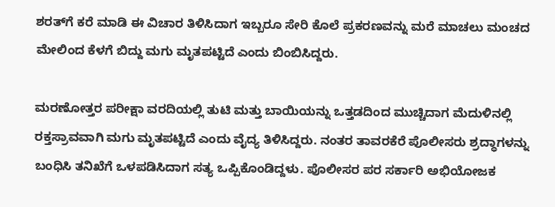ಶರತ್‌ಗೆ ಕರೆ ಮಾಡಿ ಈ ವಿಚಾರ ತಿಳಿಸಿದಾಗ ಇಬ್ಬರೂ ಸೇರಿ ಕೊಲೆ ಪ್ರಕರಣವನ್ನು ಮರೆ ಮಾಚಲು ಮಂಚದ ಮೇಲಿಂದ ಕೆಳಗೆ ಬಿದ್ದು ಮಗು ಮೃತಪಟ್ಟಿದೆ ಎಂದು ಬಿಂಬಿಸಿದ್ದರು.

ಮರಣೋತ್ತರ ಪರೀಕ್ಷಾ ವರದಿಯಲ್ಲಿ ತುಟಿ ಮತ್ತು ಬಾಯಿಯನ್ನು ಒತ್ತಡದಿಂದ ಮುಚ್ಚಿದಾಗ ಮೆದುಳಿನಲ್ಲಿ ರಕ್ತಸ್ರಾವವಾಗಿ ಮಗು ಮೃತಪಟ್ಟಿದೆ ಎಂದು ವೈದ್ಯ ತಿಳಿಸಿದ್ದರು. ನಂತರ ತಾವರಕೆರೆ ಪೊಲೀಸರು ಶ್ರದ್ಧಾಗಳನ್ನು ಬಂಧಿಸಿ ತನಿಖೆಗೆ ಒಳಪಡಿಸಿದಾಗ ಸತ್ಯ ಒಪ್ಪಿಕೊಂಡಿದ್ದಳು. ಪೊಲೀಸರ ಪರ ಸರ್ಕಾರಿ ಅಭಿಯೋಜಕ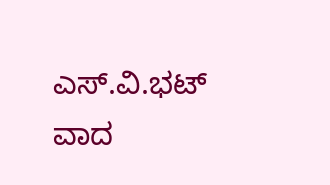ಎಸ್‌.ವಿ.ಭಟ್‌ ವಾದ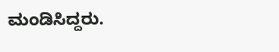ಮಂಡಿಸಿದ್ದರು.